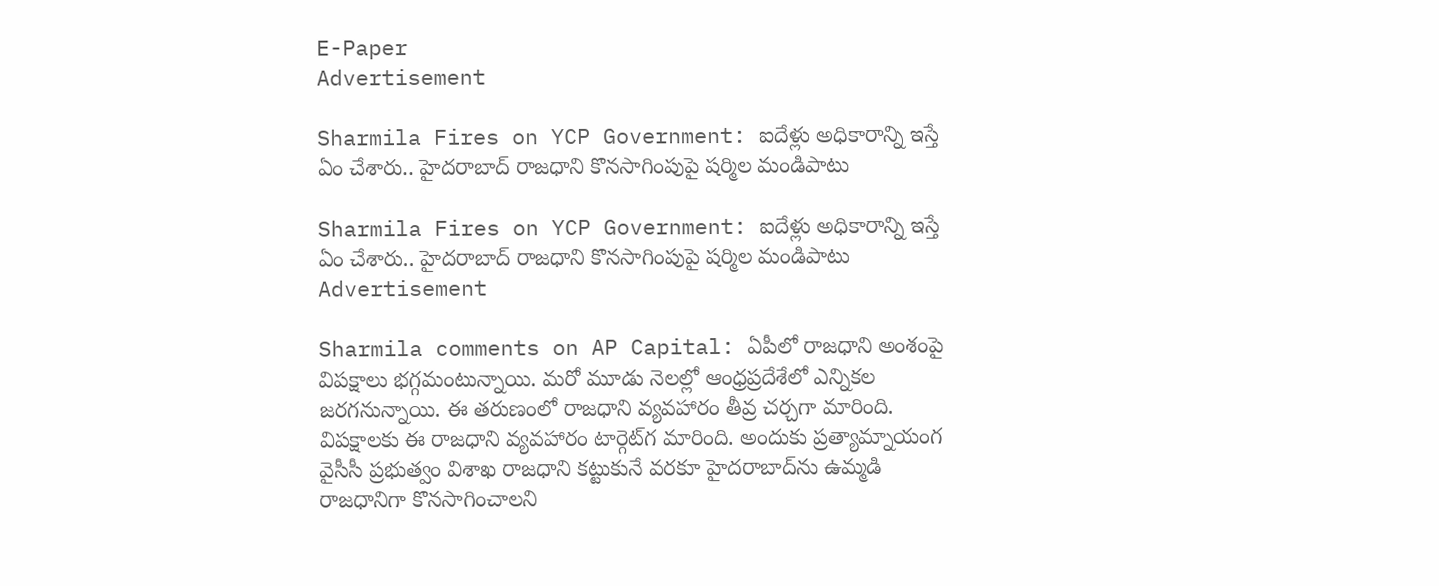E-Paper
Advertisement

Sharmila Fires on YCP Government: ఐదేళ్లు అధికారాన్ని ఇస్తే ఏం చేశారు.. హైదరాబాద్ రాజధాని కొనసాగింపుపై షర్మిల మండిపాటు

Sharmila Fires on YCP Government: ఐదేళ్లు అధికారాన్ని ఇస్తే ఏం చేశారు.. హైదరాబాద్ రాజధాని కొనసాగింపుపై షర్మిల మండిపాటు
Advertisement

Sharmila comments on AP Capital: ఏపీలో రాజధాని అంశంపై విపక్షాలు భగ్గమంటున్నాయి. మరో మూడు నెలల్లో ఆంధ్రప్రదేశేలో ఎన్నికల జరగనున్నాయి. ఈ తరుణంలో రాజధాని వ్యవహారం తీవ్ర చర్చగా మారింది. విపక్షాలకు ఈ రాజధాని వ్యవహారం టార్గెట్‌గ మారింది. అందుకు ప్రత్యామ్నాయంగ వైసీసీ ప్రభుత్వం విశాఖ రాజధాని కట్టుకునే వరకూ హైదరాబాద్‌ను ఉమ్మడి రాజధానిగా కొనసాగించాలని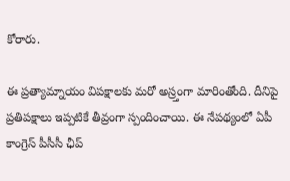కోరారు.

ఈ ప్రత్యామ్నాయం విపక్షాలకు మరో అస్ర్తంగా మారింతోంది. దీనిపై ప్రతిపక్షాలు ఇప్పటికే తీవ్రంగా స్పందించాయి. ఈ నేపథ్యంలో ఏపీ కాంగ్రెస్ పీసీసీ ఛీప్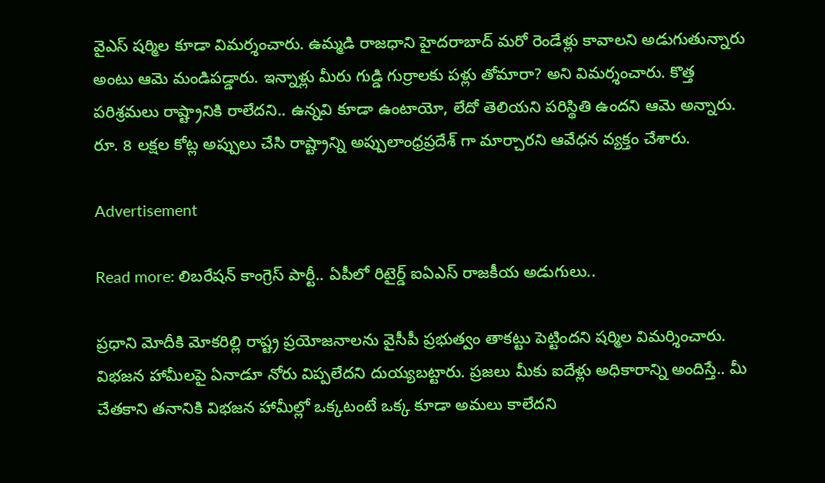వైఎస్ షర్మిల కూడా విమర్శంచారు. ఉమ్మడి రాజధాని హైదరాబాద్ మరో రెండేళ్లు కావాలని అడుగుతున్నారు అంటు ఆమె మండిపడ్డారు. ఇన్నాళ్లు మీరు గుడ్డి గుర్రాలకు పళ్లు తోమారా? అని విమర్శంచారు. కొత్త పరిశ్రమలు రాష్ట్రానికి రాలేదని.. ఉన్నవి కూడా ఉంటాయో, లేదో తెలియని పరిస్థితి ఉందని ఆమె అన్నారు. రూ. 8 లక్షల కోట్ల అప్పులు చేసి రాష్ట్రాన్ని అప్పులాంధ్రప్రదేశ్ గా మార్చారని ఆవేధన వ్యక్తం చేశారు.

Advertisement

Read more: లిబరేషన్‌ కాంగ్రెస్‌ పార్టీ.. ఏపీలో రిటైర్డ్ ఐఏఎస్ రాజకీయ అడుగులు..

ప్రధాని మోదీకి మోకరిల్లి రాష్ట్ర ప్రయోజనాలను వైసీపీ ప్రభుత్వం తాకట్టు పెట్టిందని షర్మిల విమర్శించారు. విభజన హామీలపై ఏనాడూ నోరు విప్పలేదని దుయ్యబట్టారు. ప్రజలు మీకు ఐదేళ్లు అధికారాన్ని అందిస్తే.. మీ చేతకాని తనానికి విభజన హామీల్లో ఒక్కటంటే ఒక్క కూడా అమలు కాలేదని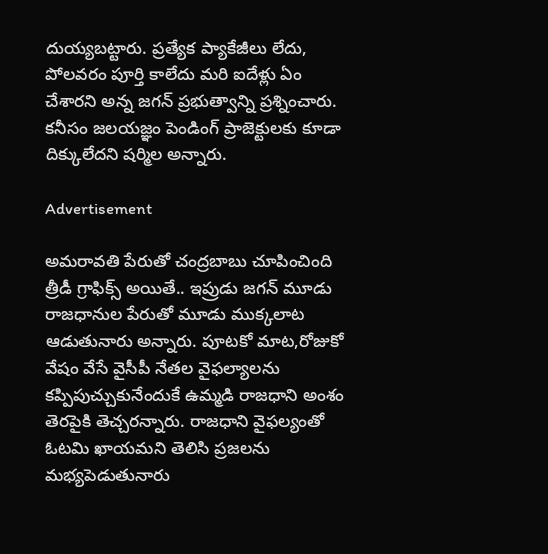దుయ్యబట్టారు. ప్రత్యేక ప్యాకేజీలు లేదు, పోలవరం పూర్తి కాలేదు మరి ఐదేళ్లు ఏం చేశారని అన్న జగన్ ప్రభుత్వాన్ని ప్రశ్నించారు. కనీసం జలయజ్ఞం పెండింగ్ ప్రాజెక్టులకు కూడా దిక్కులేదని షర్మిల అన్నారు.

Advertisement

అమరావతి పేరుతో చంద్రబాబు చూపించింది త్రీడీ గ్రాఫిక్స్ అయితే.. ఇప్రుడు జగన్ మూడు రాజధానుల పేరుతో మూడు ముక్కలాట ఆడుతునారు అన్నారు. పూటకో మాట,రోజుకో వేషం వేసే వైసీపీ నేతల వైఫల్యాలను కప్పిపుచ్చుకునేందుకే ఉమ్మడి రాజధాని అంశం తెరపైకి తెచ్చరన్నారు. రాజధాని వైఫల్యంతో ఓటమి ఖాయమని తెలిసి ప్రజలను మభ్యపెడుతునారు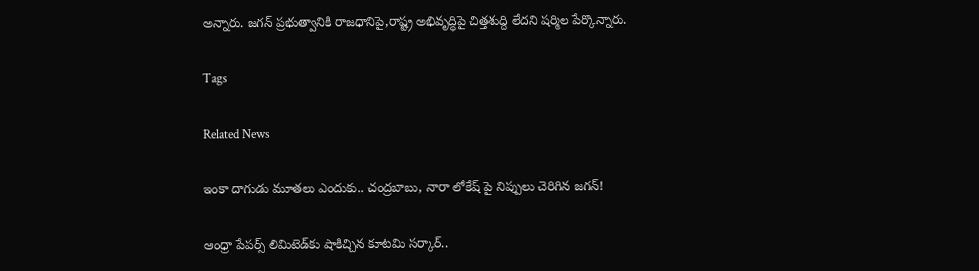అన్నారు. జగన్ ప్రభుత్వానికి రాజధానిపై,రాష్ట్ర అభివృద్ధిపై చిత్తశుద్ది లేదని షర్మిల పేర్కొన్నారు.

Tags

Related News

ఇంకా దాగుడు మూతలు ఎందుకు.. చంద్రబాబు, నారా లోకేష్ పై నిప్పులు చెరిగిన జగన్!

ఆంధ్రా పేపర్స్ లిమిటెడ్‌కు షాకిచ్చిన కూటమి సర్కార్..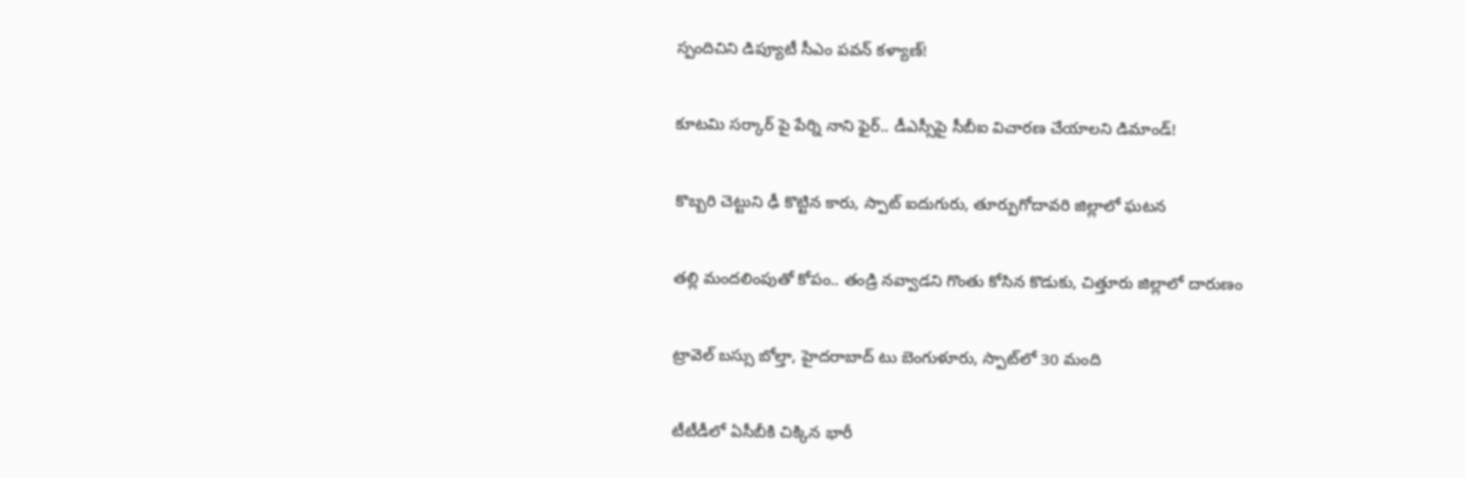స్పందిచిని డిప్యూటీ సీఎం పవన్ కళ్యాణ్!

కూటమి సర్కార్ పై పేర్ని నాని ఫైర్.. డీఎస్సీపై సీబీఐ విచారణ చేయాలని డిమాండ్!

కొబ్బరి చెట్టుని ఢీ కొట్టిన కారు, స్పాట్ ఐదుగురు, తూర్పుగోదావరి జిల్లాలో ఘటన

తల్లి మందలింపుతో కోపం.. తండ్రి నవ్వాడని గొంతు కోసిన కొడుకు, చిత్తూరు జిల్లాలో దారుణం

ట్రావెల్ బస్సు బోల్తా, హైదరాబాద్ టు బెంగుళూరు, స్పాట్‌లో 30 మంది

టీటీడీలో ఏసీబీకి చిక్కిన భారీ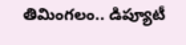తిమింగలం.. డిప్యూటీ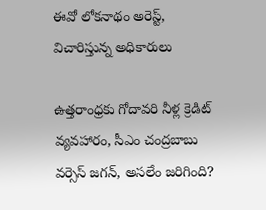ఈవో లోకనాథం అరెస్ట్, విచారిస్తున్న అధికారులు

ఉత్తరాంధ్రకు గోదావరి నీళ్ల క్రెడిట్ వ్యవహారం, సీఎం చంద్రబాబు వర్సెస్ జగన్, అసలేం జరిగింది?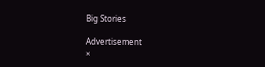Big Stories

Advertisement
×